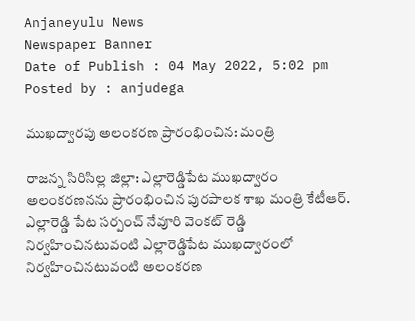Anjaneyulu News
Newspaper Banner
Date of Publish : 04 May 2022, 5:02 pm Posted by : anjudega

ముఖద్వారపు అలంకరణ ప్రారంభించిన: మంత్రి

రాజన్న సిరిసిల్ల జిల్లా: ఎల్లారెడ్డిపేట ముఖద్వారం అలంకరణనను ప్రారంభించిన పురపాలక శాఖ మంత్రి కేటీఆర్. ఎల్లారెడ్డి పేట సర్పంచ్ నేవూరి వెంకట్ రెడ్డి నిర్వహించినటువంటి ఎల్లారెడ్డిపేట ముఖద్వారంలో నిర్వహించినటువంటి అలంకరణ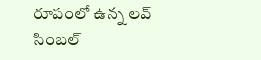రూపంలో ఉన్న లవ్ సింబల్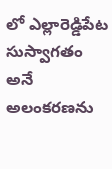లో ఎల్లారెడ్డిపేట సుస్వాగతం అనే అలంకరణను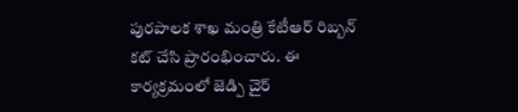పురపాలక శాఖ మంత్రి కేటీఆర్ రిబ్బన్ కట్ చేసి ప్రారంభించారు. ఈ కార్యక్రమంలో జెడ్పి చైర్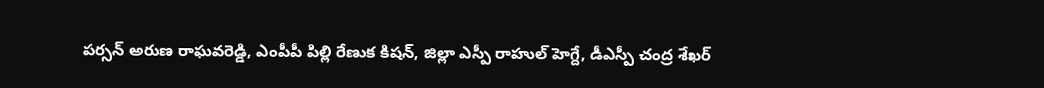పర్సన్ అరుణ రాఘవరెడ్డి, ఎంపీపీ పిల్లి రేణుక కిషన్, జిల్లా ఎస్పీ రాహుల్ హెగ్దే, డీఎస్పీ చంద్ర శేఖర్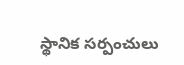స్థానిక సర్పంచులు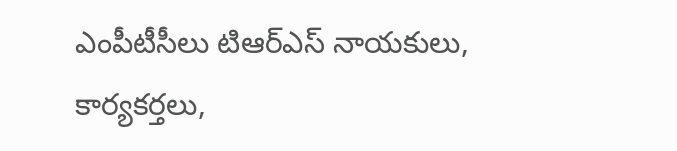ఎంపీటీసీలు టిఆర్ఎస్ నాయకులు, కార్యకర్తలు,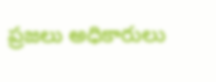ప్రజలు అధికారులు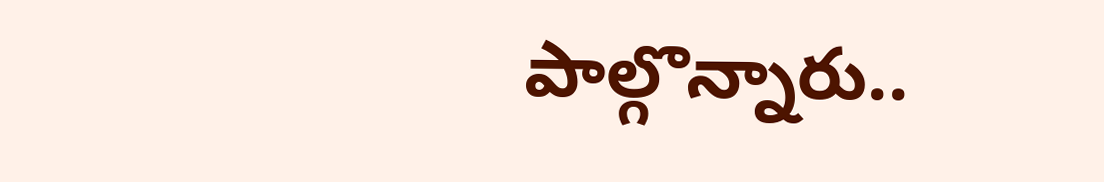పాల్గొన్నారు..